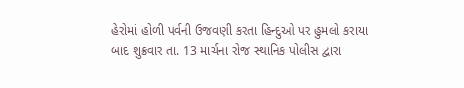હેરોમાં હોળી પર્વની ઉજવણી કરતા હિન્દુઓ પર હુમલો કરાયા બાદ શુક્રવાર તા. 13 માર્ચના રોજ સ્થાનિક પોલીસ દ્વારા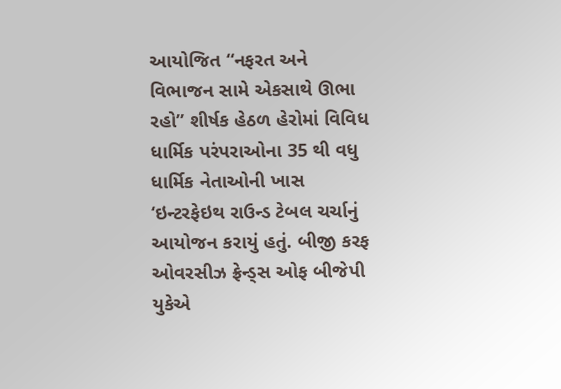આયોજિત “નફરત અને વિભાજન સામે એકસાથે ઊભા રહો” શીર્ષક હેઠળ હેરોમાં વિવિધ ધાર્મિક પરંપરાઓના 35 થી વધુ ધાર્મિક નેતાઓની ખાસ ‘ઇન્ટરફેઇથ રાઉન્ડ ટેબલ ચર્ચાનું આયોજન કરાયું હતું. બીજી કરફ ઓવરસીઝ ફ્રેન્ડ્સ ઓફ બીજેપી યુકેએ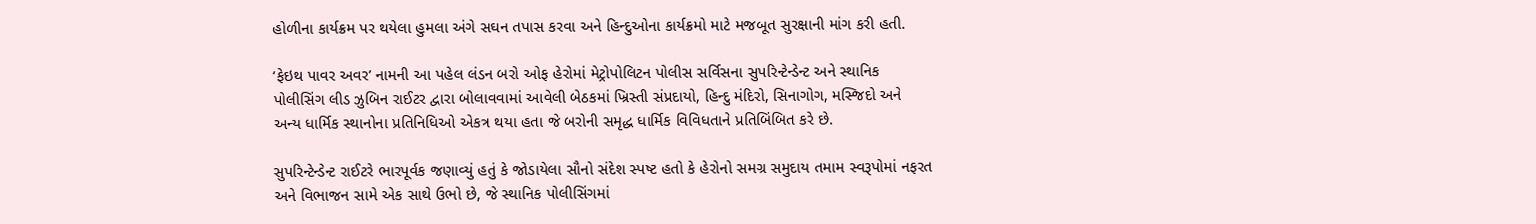હોળીના કાર્યક્રમ પર થયેલા હુમલા અંગે સઘન તપાસ કરવા અને હિન્દુઓના કાર્યક્રમો માટે મજબૂત સુરક્ષાની માંગ કરી હતી.

‘ફેઇથ પાવર અવર’ નામની આ પહેલ લંડન બરો ઓફ હેરોમાં મેટ્રોપોલિટન પોલીસ સર્વિસના સુપરિન્ટેન્ડેન્ટ અને સ્થાનિક પોલીસિંગ લીડ ઝુબિન રાઈટર દ્વારા બોલાવવામાં આવેલી બેઠકમાં ખ્રિસ્તી સંપ્રદાયો, હિન્દુ મંદિરો, સિનાગોગ, મસ્જિદો અને અન્ય ધાર્મિક સ્થાનોના પ્રતિનિધિઓ એકત્ર થયા હતા જે બરોની સમૃદ્ધ ધાર્મિક વિવિધતાને પ્રતિબિંબિત કરે છે.

સુપરિન્ટેન્ડેન્ટ રાઈટરે ભારપૂર્વક જણાવ્યું હતું કે જોડાયેલા સૌનો સંદેશ સ્પષ્ટ હતો કે હેરોનો સમગ્ર સમુદાય તમામ સ્વરૂપોમાં નફરત અને વિભાજન સામે એક સાથે ઉભો છે, જે સ્થાનિક પોલીસિંગમાં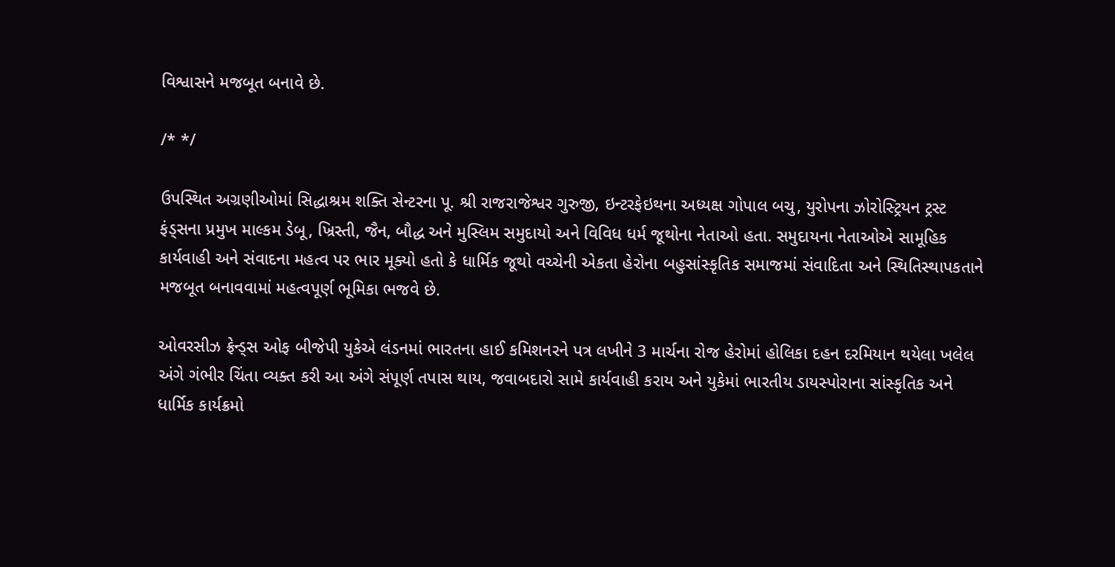વિશ્વાસને મજબૂત બનાવે છે.

/* */

ઉપસ્થિત અગ્રણીઓમાં સિદ્ધાશ્રમ શક્તિ સેન્ટરના પૂ. શ્રી રાજરાજેશ્વર ગુરુજી, ઇન્ટરફેઇથના અધ્યક્ષ ગોપાલ બચુ, યુરોપના ઝોરોસ્ટ્રિયન ટ્રસ્ટ ફંડ્સના પ્રમુખ માલ્કમ ડેબૂ, ખ્રિસ્તી, જૈન, બૌદ્ધ અને મુસ્લિમ સમુદાયો અને વિવિધ ધર્મ જૂથોના નેતાઓ હતા. સમુદાયના નેતાઓએ સામૂહિક કાર્યવાહી અને સંવાદના મહત્વ પર ભાર મૂક્યો હતો કે ધાર્મિક જૂથો વચ્ચેની એકતા હેરોના બહુસાંસ્કૃતિક સમાજમાં સંવાદિતા અને સ્થિતિસ્થાપકતાને મજબૂત બનાવવામાં મહત્વપૂર્ણ ભૂમિકા ભજવે છે.

ઓવરસીઝ ફ્રેન્ડ્સ ઓફ બીજેપી યુકેએ લંડનમાં ભારતના હાઈ કમિશનરને પત્ર લખીને 3 માર્ચના રોજ હેરોમાં હોલિકા દહન દરમિયાન થયેલા ખલેલ અંગે ગંભીર ચિંતા વ્યક્ત કરી આ અંગે સંપૂર્ણ તપાસ થાય, જવાબદારો સામે કાર્યવાહી કરાય અને યુકેમાં ભારતીય ડાયસ્પોરાના સાંસ્કૃતિક અને ધાર્મિક કાર્યક્રમો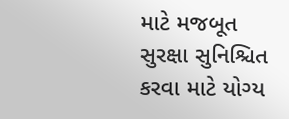માટે મજબૂત સુરક્ષા સુનિશ્ચિત કરવા માટે યોગ્ય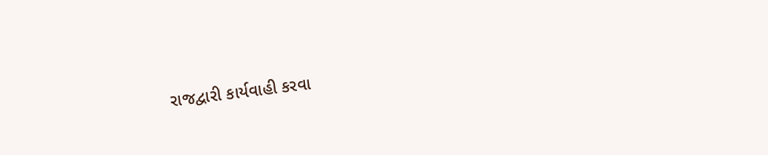રાજદ્વારી કાર્યવાહી કરવા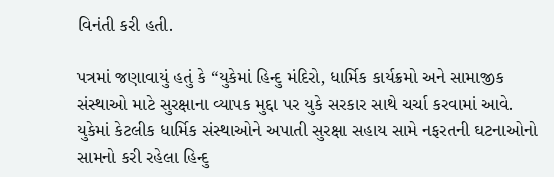વિનંતી કરી હતી.

પત્રમાં જણાવાયું હતું કે “યુકેમાં હિન્દુ મંદિરો, ધાર્મિક કાર્યક્રમો અને સામાજીક સંસ્થાઓ માટે સુરક્ષાના વ્યાપક મુદ્દા પર યુકે સરકાર સાથે ચર્ચા કરવામાં આવે. યુકેમાં કેટલીક ધાર્મિક સંસ્થાઓને અપાતી સુરક્ષા સહાય સામે નફરતની ઘટનાઓનો સામનો કરી રહેલા હિન્દુ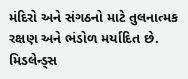મંદિરો અને સંગઠનો માટે તુલનાત્મક રક્ષણ અને ભંડોળ મર્યાદિત છે. મિડલેન્ડ્સ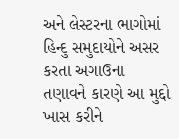અને લેસ્ટરના ભાગોમાં હિન્દુ સમુદાયોને અસર કરતા અગાઉના તણાવને કારણે આ મુદ્દો ખાસ કરીને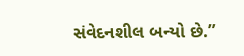સંવેદનશીલ બન્યો છે.”